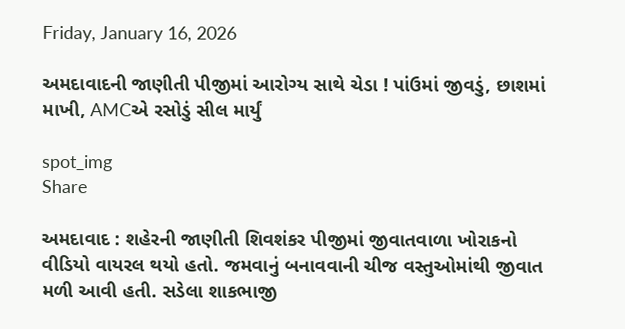Friday, January 16, 2026

અમદાવાદની જાણીતી પીજીમાં આરોગ્ય સાથે ચેડા ! પાંઉમાં જીવડું, છાશમાં માખી, AMCએ રસોડું સીલ માર્યું

spot_img
Share

અમદાવાદ : શહેરની જાણીતી શિવશંકર પીજીમાં જીવાતવાળા ખોરાકનો વીડિયો વાયરલ થયો હતો. જમવાનું બનાવવાની ચીજ વસ્તુઓમાંથી જીવાત મળી આવી હતી. સડેલા શાકભાજી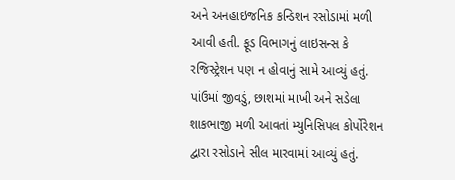અને અનહાઇજનિક કન્ડિશન રસોડામાં મળી આવી હતી. ફૂડ વિભાગનું લાઇસન્સ કે રજિસ્ટ્રેશન પણ ન હોવાનું સામે આવ્યું હતું. પાંઉમાં જીવડું, છાશમાં માખી અને સડેલા શાકભાજી મળી આવતાં મ્યુનિસિપલ કોર્પોરેશન દ્વારા રસોડાને સીલ મારવામાં આવ્યું હતું.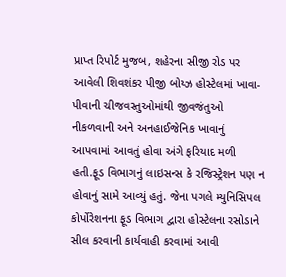પ્રાપ્ત રિપોર્ટ મુજબ, શહેરના સીજી રોડ પર આવેલી શિવશંકર પીજી બોય્ઝ હોસ્ટેલમાં ખાવા-પીવાની ચીજવસ્તુઓમાંથી જીવજંતુઓ નીકળવાની અને અનહાઈજેનિક ખાવાનું આપવામાં આવતું હોવા અંગે ફરિયાદ મળી હતી.ફૂડ વિભાગનું લાઇસન્સ કે રજિસ્ટ્રેશન પણ ન હોવાનું સામે આવ્યું હતું. જેના પગલે મ્યુનિસિપલ કોર્પોરેશનના ફૂડ વિભાગ દ્વારા હોસ્ટેલના રસોડાને સીલ કરવાની કાર્યવાહી કરવામાં આવી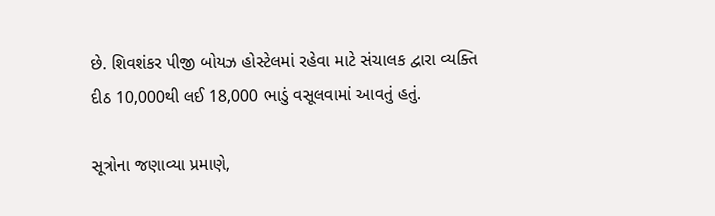છે. શિવશંકર પીજી બોયઝ હોસ્ટેલમાં રહેવા માટે સંચાલક દ્વારા વ્યક્તિ દીઠ 10,000થી લઈ 18,000 ભાડું વસૂલવામાં આવતું હતું.

સૂત્રોના જણાવ્યા પ્રમાણે,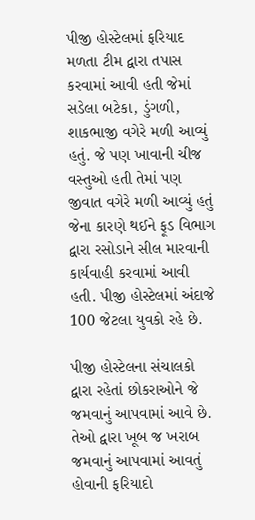પીજી હોસ્ટેલમાં ફરિયાદ મળતા ટીમ દ્વારા તપાસ કરવામાં આવી હતી જેમાં સડેલા બટેકા, ડુંગળી, શાકભાજી વગેરે મળી આવ્યું હતું. જે પણ ખાવાની ચીજ વસ્તુઓ હતી તેમાં પણ જીવાત વગેરે મળી આવ્યું હતું જેના કારણે થઈને ફૂડ વિભાગ દ્વારા રસોડાને સીલ મારવાની કાર્યવાહી કરવામાં આવી હતી. પીજી હોસ્ટેલમાં અંદાજે 100 જેટલા યુવકો રહે છે.

પીજી હોસ્ટેલના સંચાલકો દ્વારા રહેતાં છોકરાઓને જે જમવાનું આપવામાં આવે છે. તેઓ દ્વારા ખૂબ જ ખરાબ જમવાનું આપવામાં આવતું હોવાની ફરિયાદો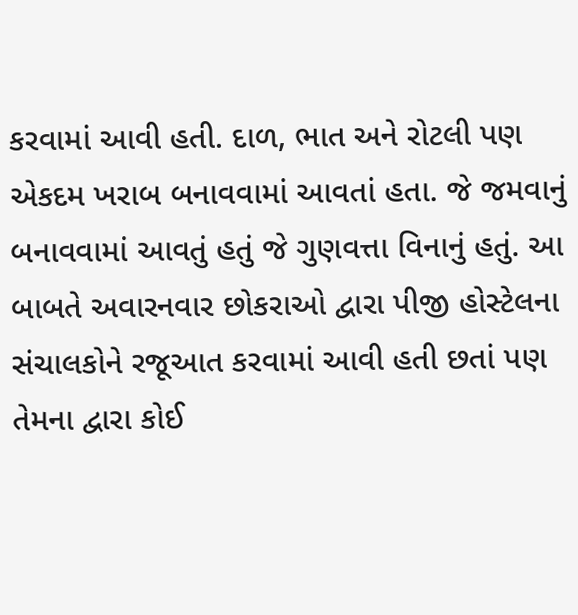કરવામાં આવી હતી. દાળ, ભાત અને રોટલી પણ એકદમ ખરાબ બનાવવામાં આવતાં હતા. જે જમવાનું બનાવવામાં આવતું હતું જે ગુણવત્તા વિનાનું હતું. આ બાબતે અવારનવાર છોકરાઓ દ્વારા પીજી હોસ્ટેલના સંચાલકોને રજૂઆત કરવામાં આવી હતી છતાં પણ તેમના દ્વારા કોઈ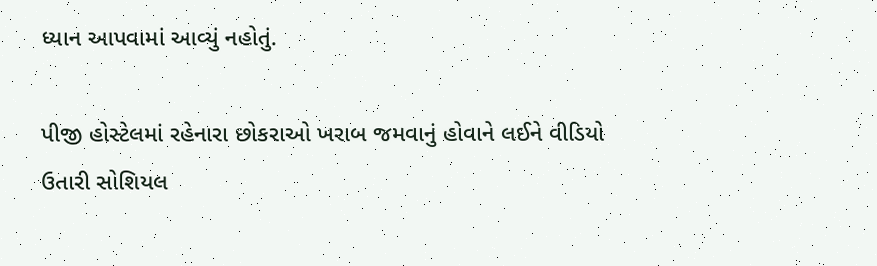ધ્યાન આપવામાં આવ્યું નહોતું.

પીજી હોસ્ટેલમાં રહેનારા છોકરાઓ ખરાબ જમવાનું હોવાને લઈને વીડિયો ઉતારી સોશિયલ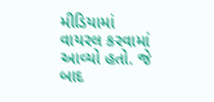મીડિયામાં વાયરલ કરવામાં આવ્યો હતો. જે બાદ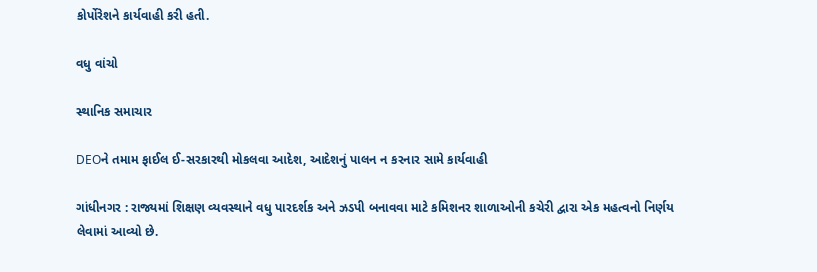કોર્પોરેશને કાર્યવાહી કરી હતી.

વધુ વાંચો

સ્થાનિક સમાચાર

DEOને તમામ ફાઈલ ઈ-સરકારથી મોકલવા આદેશ, આદેશનું પાલન ન કરનાર સામે કાર્યવાહી

ગાંધીનગર : રાજ્યમાં શિક્ષણ વ્યવસ્થાને વધુ પારદર્શક અને ઝડપી બનાવવા માટે કમિશનર શાળાઓની કચેરી દ્વારા એક મહત્વનો નિર્ણય લેવામાં આવ્યો છે.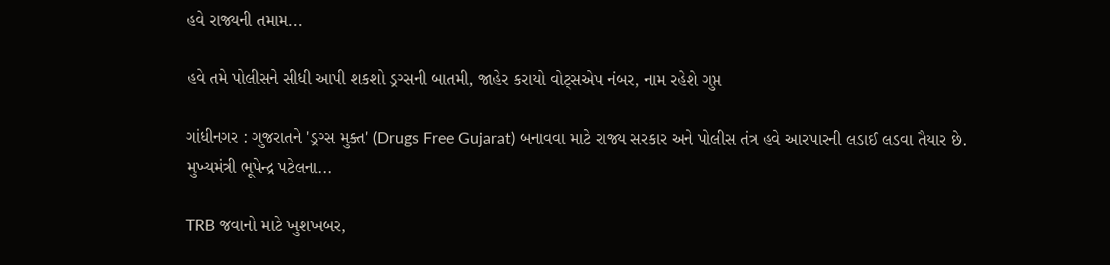હવે રાજ્યની તમામ...

હવે તમે પોલીસને સીધી આપી શકશો ડ્રગ્સની બાતમી, જાહેર કરાયો વોટ્સએપ નંબર, નામ રહેશે ગુપ્ત

ગાંધીનગર : ગુજરાતને 'ડ્રગ્સ મુક્ત' (Drugs Free Gujarat) બનાવવા માટે રાજ્ય સરકાર અને પોલીસ તંત્ર હવે આરપારની લડાઈ લડવા તૈયાર છે. મુખ્યમંત્રી ભૂપેન્દ્ર પટેલના...

TRB જવાનો માટે ખુશખબર,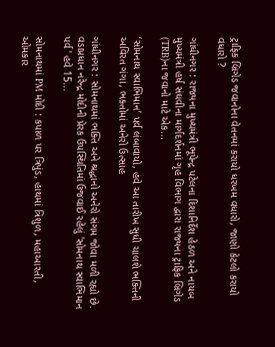ટ્રાફિક બ્રિગેડ જવાનોના વેતનમાં કરાયો ધરખમ વધારો, જાણો કેટલો કરાયો વધારો ?

ગાંધીનગર : રાજ્યના મુખ્યમંત્રી ભૂપેન્દ્ર પટેલના દિશાનિર્દેશ હેઠળ અને નાયબ મુખ્યમંત્રી હર્ષ સંઘવીના માર્ગદર્શનમાં ગૃહ વિભાગ દ્વારા રાજ્યના ટ્રાફિક બ્રિગેડ (TRB)ના જવાનો માટે એક...

‘સોમનાથ સ્વાભિમાન’ પર્વ લંબાવાયો, હવે આ તારીખ સુધી ચાલશે ભક્તિની અવિરત ગંગા, ભક્તોમાં અનેરો ઉત્સાહ

ગાંધીનગર : સોમનાથમાં ભક્તિ અને શ્રદ્ધાનો અનેરો સંગમ જોવા મળી રહ્યો છે. વડાપ્રધાન નરેન્દ્ર મોદીની પ્રેરક ઉપસ્થિતિમાં ઉજવાઈ રહેલું 'સોમનાથ સ્વાભિમાન પર્વ' હવે 15...

સોમનાથમાં PM મોદી : કપાળ પર ત્રિપુંડ, હાથમાં ત્રિશુળ, મહાઆરતી, ઓમકાર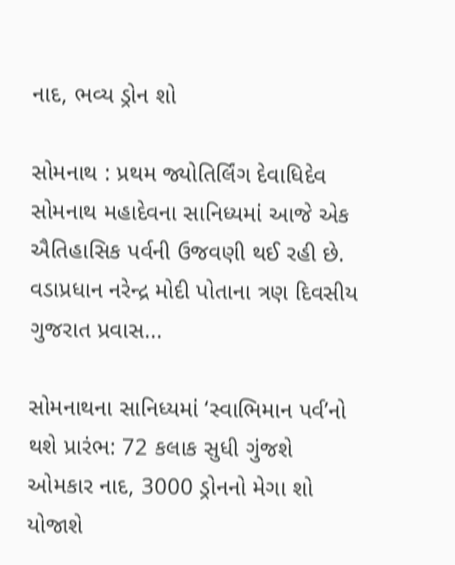નાદ, ભવ્ય ડ્રોન શો

સોમનાથ : પ્રથમ જ્યોતિર્લિંગ દેવાધિદેવ સોમનાથ મહાદેવના સાનિધ્યમાં આજે એક ઐતિહાસિક પર્વની ઉજવણી થઈ રહી છે. વડાપ્રધાન નરેન્દ્ર મોદી પોતાના ત્રણ દિવસીય ગુજરાત પ્રવાસ...

સોમનાથના સાનિધ્યમાં ‘સ્વાભિમાન પર્વ’નો થશે પ્રારંભ: 72 કલાક સુધી ગુંજશે ઓમકાર નાદ, 3000 ડ્રોનનો મેગા શો યોજાશે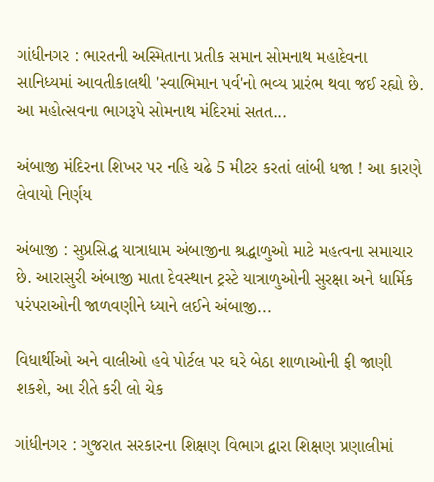ગાંધીનગર : ભારતની અસ્મિતાના પ્રતીક સમાન સોમનાથ મહાદેવના સાનિધ્યમાં આવતીકાલથી 'સ્વાભિમાન પર્વ'નો ભવ્ય પ્રારંભ થવા જઈ રહ્યો છે. આ મહોત્સવના ભાગરૂપે સોમનાથ મંદિરમાં સતત...

અંબાજી મંદિરના શિખર પર નહિ ચઢે 5 મીટર કરતાં લાંબી ધજા ! આ કારણે લેવાયો નિર્ણય

અંબાજી : સુપ્રસિદ્ધ યાત્રાધામ અંબાજીના શ્રદ્ધાળુઓ માટે મહત્વના સમાચાર છે. આરાસુરી અંબાજી માતા દેવસ્થાન ટ્રસ્ટે યાત્રાળુઓની સુરક્ષા અને ધાર્મિક પરંપરાઓની જાળવણીને ધ્યાને લઈને અંબાજી...

વિધાર્થીઓ અને વાલીઓ હવે પોર્ટલ પર ઘરે બેઠા શાળાઓની ફી જાણી શકશે, આ રીતે કરી લો ચેક

ગાંધીનગર : ગુજરાત સરકારના શિક્ષણ વિભાગ દ્વારા શિક્ષણ પ્રણાલીમાં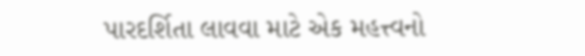પારદર્શિતા લાવવા માટે એક મહત્ત્વનો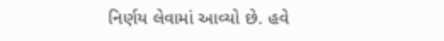નિર્ણય લેવામાં આવ્યો છે. હવે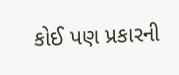કોઈ પણ પ્રકારની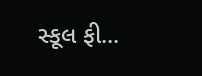સ્કૂલ ફી...